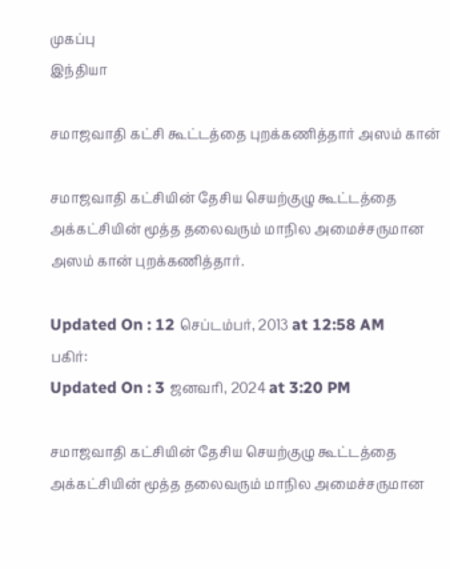முகப்பு
இந்தியா

சமாஜவாதி கட்சி கூட்டத்தை புறக்கணித்தார் அஸம் கான்

சமாஜவாதி கட்சியின் தேசிய செயற்குழு கூட்டத்தை அக்கட்சியின் மூத்த தலைவரும் மாநில அமைச்சருமான அஸம் கான் புறக்கணித்தார்.

Updated On : 12 செப்டம்பர், 2013 at 12:58 AM
பகிர்:
Updated On : 3 ஜனவரி, 2024 at 3:20 PM

சமாஜவாதி கட்சியின் தேசிய செயற்குழு கூட்டத்தை அக்கட்சியின் மூத்த தலைவரும் மாநில அமைச்சருமான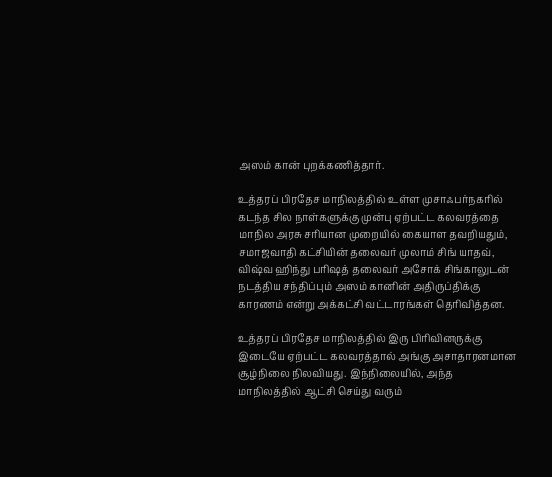அஸம் கான் புறக்கணித்தார்.

உத்தரப் பிரதேச மாநிலத்தில் உள்ள முசாஃபர்நகரில் கடந்த சில நாள்களுக்கு முன்பு ஏற்பட்ட கலவரத்தை மாநில அரசு சரியான முறையில் கையாள தவறியதும், சமாஜவாதி கட்சியின் தலைவர் முலாம் சிங் யாதவ், விஷ்வ ஹிந்து பரிஷத் தலைவர் அசோக் சிங்காலுடன் நடத்திய சந்திப்பும் அஸம் கானின் அதிருப்திக்கு காரணம் என்று அக்கட்சி வட்டாரங்கள் தெரிவித்தன.

உத்தரப் பிரதேச மாநிலத்தில் இரு பிரிவினருக்கு இடையே ஏற்பட்ட கலவரத்தால் அங்கு அசாதாரனமான சூழ்நிலை நிலவியது. இந்நிலையில், அந்த மாநிலத்தில் ஆட்சி செய்து வரும்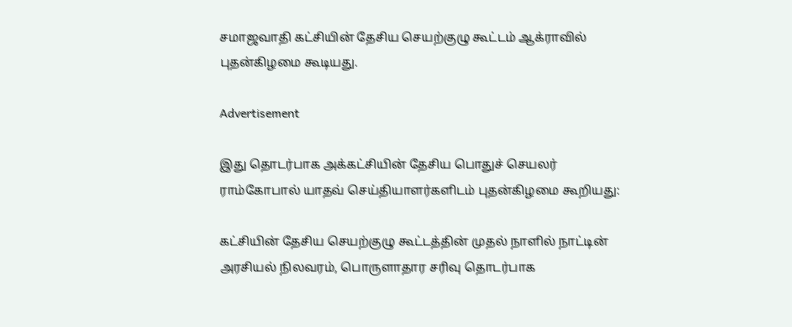சமாஜவாதி கட்சியின் தேசிய செயற்குழு கூட்டம் ஆக்ராவில் புதன்கிழமை கூடியது.

Advertisement

இது தொடர்பாக அக்கட்சியின் தேசிய பொதுச் செயலர் ராம்கோபால் யாதவ் செய்தியாளர்களிடம் புதன்கிழமை கூறியது:

கட்சியின் தேசிய செயற்குழு கூட்டத்தின் முதல் நாளில் நாட்டின் அரசியல் நிலவரம், பொருளாதார சரிவு தொடர்பாக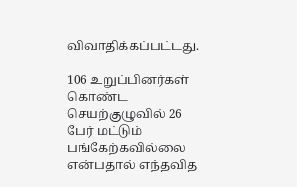விவாதிக்கப்பட்டது.

106 உறுப்பினர்கள் கொண்ட செயற்குழுவில் 26 பேர் மட்டும் பங்கேற்கவில்லை என்பதால் எந்தவித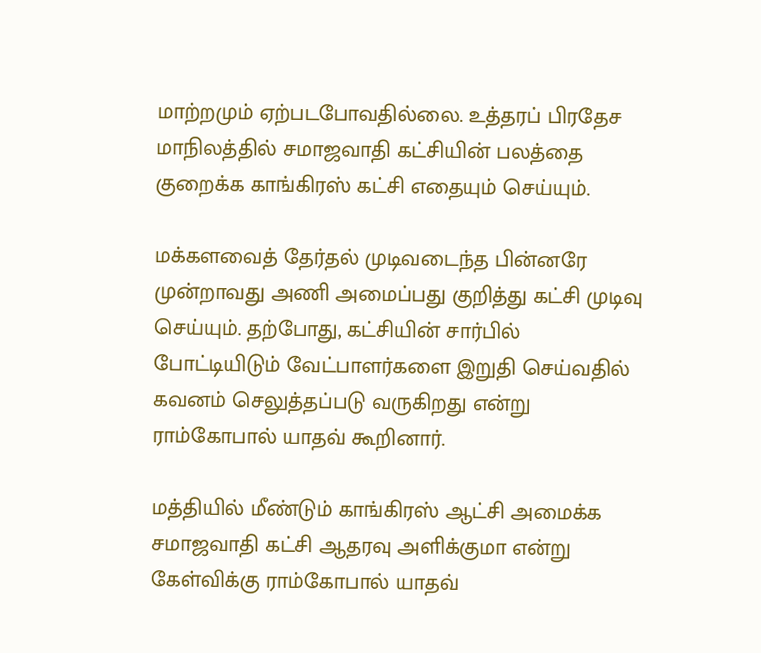மாற்றமும் ஏற்படபோவதில்லை. உத்தரப் பிரதேச மாநிலத்தில் சமாஜவாதி கட்சியின் பலத்தை குறைக்க காங்கிரஸ் கட்சி எதையும் செய்யும்.

மக்களவைத் தேர்தல் முடிவடைந்த பின்னரே முன்றாவது அணி அமைப்பது குறித்து கட்சி முடிவு செய்யும். தற்போது, கட்சியின் சார்பில் போட்டியிடும் வேட்பாளர்களை இறுதி செய்வதில் கவனம் செலுத்தப்படு வருகிறது என்று ராம்கோபால் யாதவ் கூறினார்.

மத்தியில் மீண்டும் காங்கிரஸ் ஆட்சி அமைக்க சமாஜவாதி கட்சி ஆதரவு அளிக்குமா என்று கேள்விக்கு ராம்கோபால் யாதவ்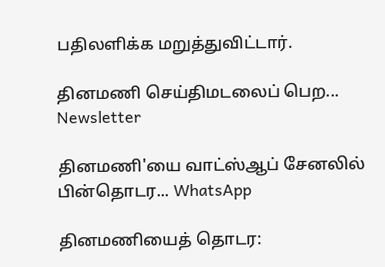பதிலளிக்க மறுத்துவிட்டார்.

தினமணி செய்திமடலைப் பெற... Newsletter

தினமணி'யை வாட்ஸ்ஆப் சேனலில் பின்தொடர... WhatsApp

தினமணியைத் தொடர: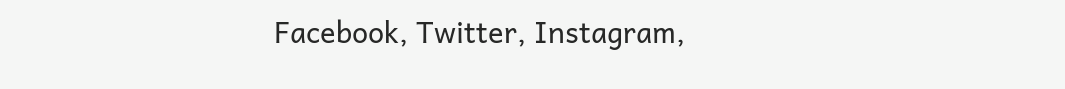Facebook, Twitter, Instagram,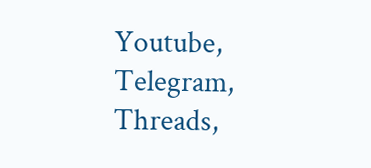Youtube, Telegram, Threads,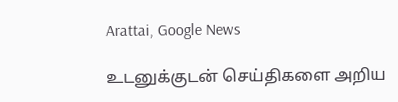Arattai, Google News

உடனுக்குடன் செய்திகளை அறிய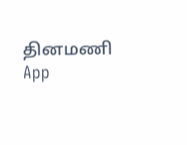தினமணி App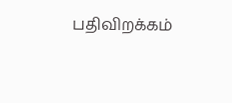பதிவிறக்கம்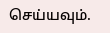செய்யவும்.